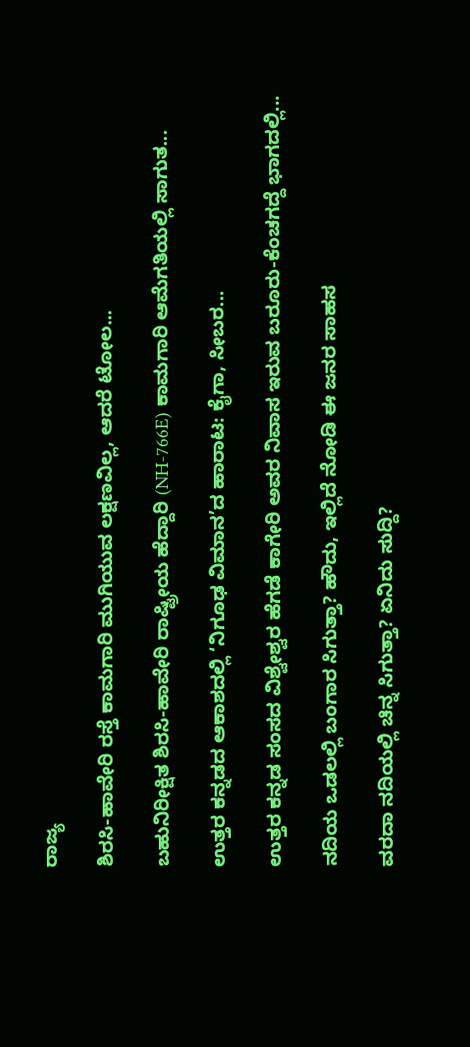ರಾಜ್ಯ

ಶಿರಸಿ-ಹಾವೇರಿ ರಸ್ತೆ ಕಾಮಗಾರಿ ಮುಗಿಯುವ ಲಕ್ಷಣವಿಲ್ಲ, ಆದರೆ ಟೋಲ...

ಬಹುನಿರೀಕ್ಷಿತ ಶಿರಸಿ-ಹಾವೇರಿ ರಾಷ್ಟ್ರೀಯ ಹೆದ್ದಾರಿ (NH-766E) ಕಾಮಗಾರಿ ಆಮೆಗತಿಯಲ್ಲಿ ಸಾಗುತ...

ಉತ್ತರ ಕನ್ನಡದ ಆಕಾಶದಲ್ಲಿ ‘ನಿಗೂಢ ವಿಮಾನ’ದ ಹಾರಾಟ: ಕೈಗಾ, ಸೀಬರ...

ಉತ್ತರ ಕನ್ನಡ ಸಂಸದ ವಿಶ್ವೇಶ್ವರ ಹೆಗಡೆ ಕಾಗೇರಿ ಅವರ ನಿವಾಸ ಇರುವ ಬರೂರು-ಕೆಂಚಗದ್ದೆ ಭಾಗದಲ್ಲಿ...

ನದಿಯ ಒಡಲಲ್ಲಿ ಬಂಗಾರ ಸಿಗುತ್ತಾ? ಹೌದು, ಇಲ್ಲಿದೆ ನೋಡಿ ಈ ಜನರ ಸಾಹಸ

ವರದಾ ನದಿಯಲ್ಲಿ ಚಿನ್ನ ಸಿಗುತ್ತಾ? ಏನಿದು ಸುದ್ದಿ?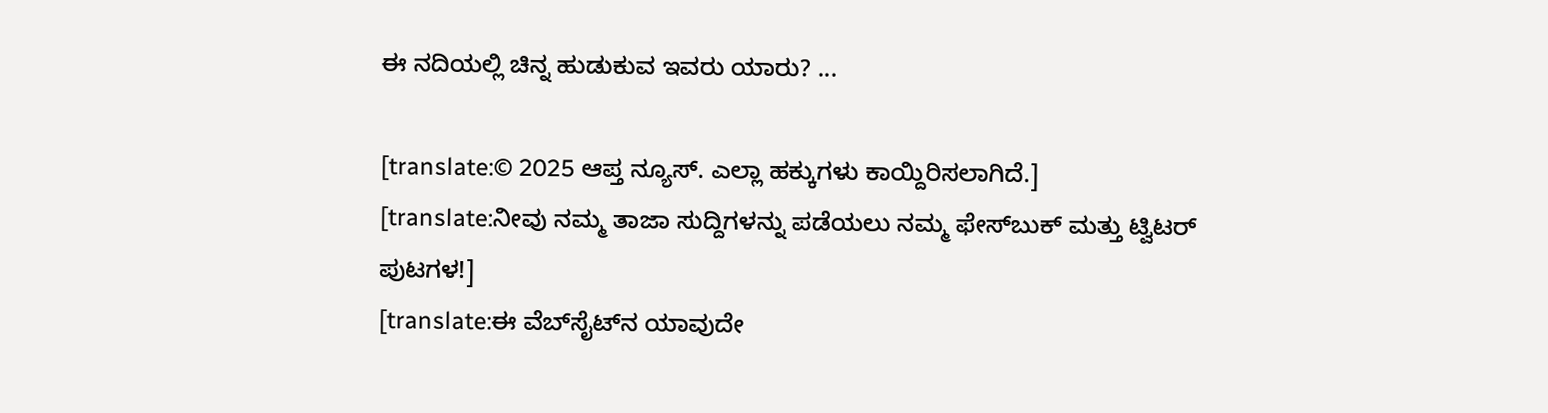ಈ ನದಿಯಲ್ಲಿ ಚಿನ್ನ ಹುಡುಕುವ ಇವರು ಯಾರು? ...

[translate:© 2025 ಆಪ್ತ ನ್ಯೂಸ್. ಎಲ್ಲಾ ಹಕ್ಕುಗಳು ಕಾಯ್ದಿರಿಸಲಾಗಿದೆ.]
[translate:ನೀವು ನಮ್ಮ ತಾಜಾ ಸುದ್ದಿಗಳನ್ನು ಪಡೆಯಲು ನಮ್ಮ ಫೇಸ್‌ಬುಕ್ ಮತ್ತು ಟ್ವಿಟರ್ ಪುಟಗಳ!]
[translate:ಈ ವೆಬ್‌ಸೈಟ್‌ನ ಯಾವುದೇ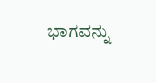ಭಾಗವನ್ನು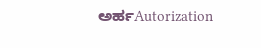ಅರ್ಹAutorization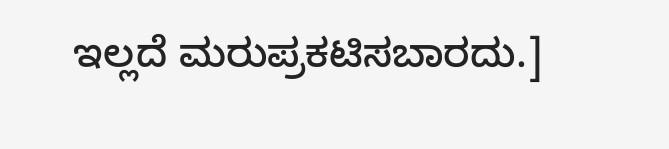ಇಲ್ಲದೆ ಮರುಪ್ರಕಟಿಸಬಾರದು.]